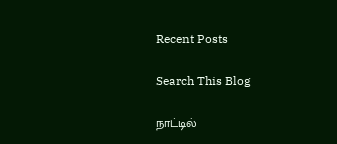Recent Posts

Search This Blog

நாட்டில்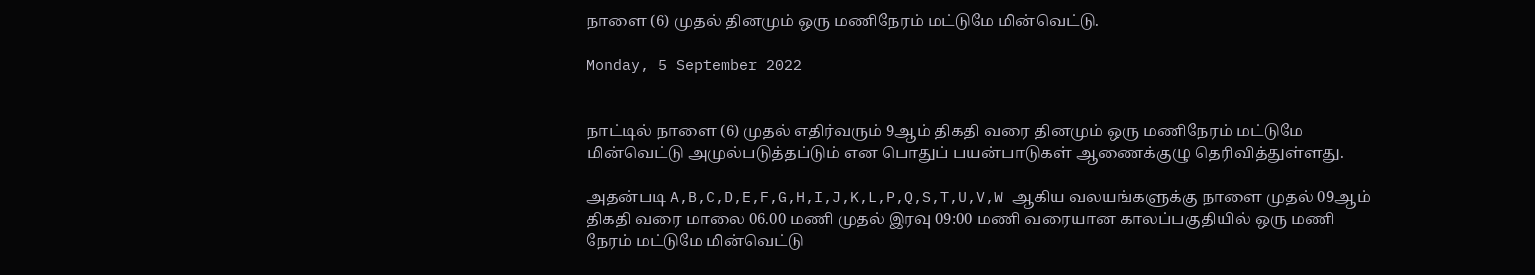நாளை (6) முதல் தினமும் ஒரு மணிநேரம் மட்டுமே மின்வெட்டு.

Monday, 5 September 2022


நாட்டில் நாளை (6) முதல் எதிர்வரும் 9ஆம் திகதி வரை தினமும் ஒரு மணிநேரம் மட்டுமே மின்வெட்டு அமுல்படுத்தப்டும் என பொதுப் பயன்பாடுகள் ஆணைக்குழு தெரிவித்துள்ளது.

அதன்படி A,B,C,D,E,F,G,H,I,J,K,L,P,Q,S,T,U,V,W ஆகிய வலயங்களுக்கு நாளை முதல் 09ஆம் திகதி வரை மாலை 06.00 மணி முதல் இரவு 09:00 மணி வரையான காலப்பகுதியில் ஒரு மணி நேரம் மட்டுமே மின்வெட்டு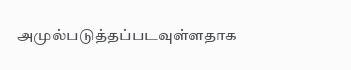அமுல்படுத்தப்படவுள்ளதாக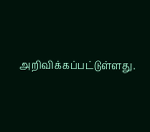அறிவிக்கப்பட்டுள்ளது.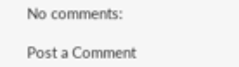No comments:

Post a Comment